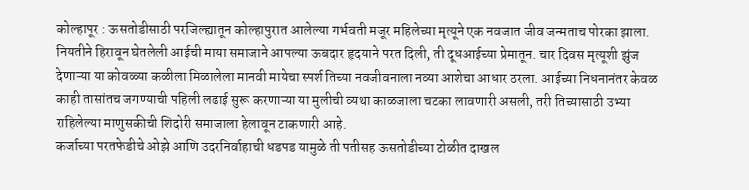कोल्हापूर : ऊसतोडीसाठी परजिल्ह्यातून कोल्हापुरात आलेल्या गर्भवती मजूर महिलेच्या मृत्यूने एक नवजात जीव जन्मताच पोरका झाला. नियतीने हिरावून घेतलेली आईची माया समाजाने आपल्या ऊबदार हृदयाने परत दिली, ती दूधआईच्या प्रेमातून. चार दिवस मृत्यूशी झुंज देणाऱ्या या कोवळ्या कळीला मिळालेला मानवी मायेचा स्पर्श तिच्या नवजीवनाला नव्या आशेचा आधार ठरला. आईच्या निधनानंतर केवळ काही तासांतच जगण्याची पहिली लढाई सुरू करणाऱ्या या मुलीची व्यथा काळजाला चटका लावणारी असली, तरी तिच्यासाठी उभ्या राहिलेल्या माणुसकीची शिदोरी समाजाला हेलावून टाकणारी आहे.
कर्जाच्या परतफेडीचे ओझे आणि उदरनिर्वाहाची धडपड यामुळे ती पतीसह ऊसतोडीच्या टोळीत दाखल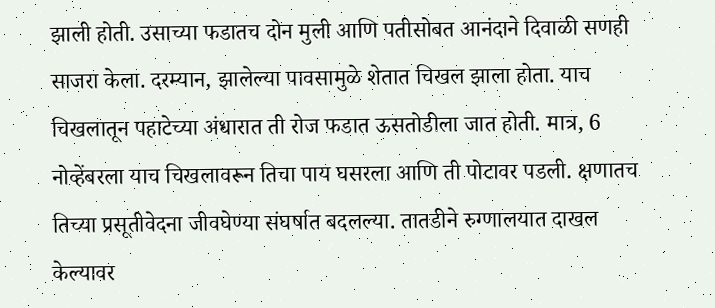झाली होती. उसाच्या फडातच दोन मुली आणि पतीसोबत आनंदाने दिवाळी सणही साजरा केला. दरम्यान, झालेल्या पावसामुळे शेतात चिखल झाला होता. याच चिखलातून पहाटेच्या अंधारात ती रोज फडात ऊसतोडीला जात होती. मात्र, 6 नोव्हेंबरला याच चिखलावरून तिचा पाय घसरला आणि ती पोटावर पडली. क्षणातच तिच्या प्रसूतीवेदना जीवघेण्या संघर्षात बदलल्या. तातडीने रुग्णालयात दाखल केल्यावर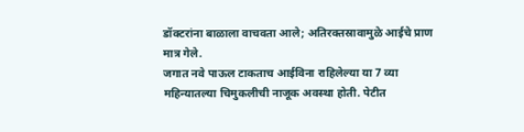डॉक्टरांना बाळाला वाचवता आले; अतिरक्तस्रावामुळे आईचे प्राण मात्र गेले.
जगात नवे पाऊल टाकताच आईविना राहिलेल्या या 7 व्या महिन्यातल्या चिमुकलीची नाजूक अवस्था होती. पेटीत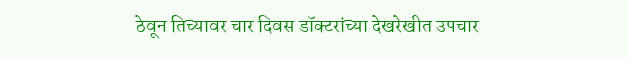ठेवून तिच्यावर चार दिवस डॉक्टरांच्या देखरेखीत उपचार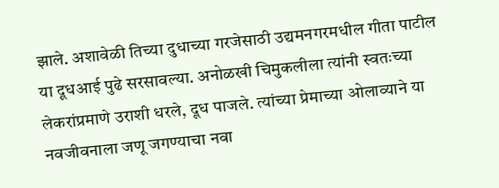झाले. अशावेळी तिच्या दुधाच्या गरजेसाठी उद्यमनगरमधील गीता पाटील या दूधआई पुढे सरसावल्या. अनोळखी चिमुकलीला त्यांनी स्वतःच्या लेकरांप्रमाणे उराशी धरले, दूध पाजले. त्यांच्या प्रेमाच्या ओलाव्याने या नवजीवनाला जणू जगण्याचा नवा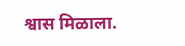श्वास मिळाला.